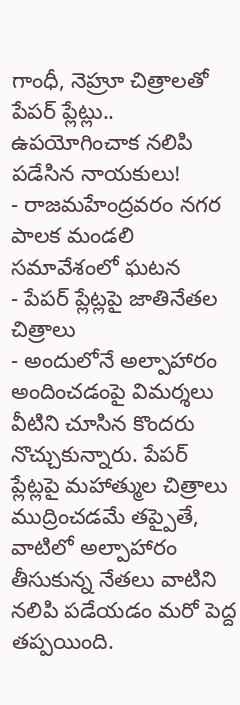గాంధీ, నెహ్రూ చిత్రాలతో పేపర్ ప్లేట్లు.. ఉపయోగించాక నలిపి పడేసిన నాయకులు!
- రాజమహేంద్రవరం నగర పాలక మండలి సమావేశంలో ఘటన
- పేపర్ ప్లేట్లపై జాతినేతల చిత్రాలు
- అందులోనే అల్పాహారం అందించడంపై విమర్శలు
వీటిని చూసిన కొందరు నొచ్చుకున్నారు. పేపర్ ప్లేట్లపై మహాత్ముల చిత్రాలు ముద్రించడమే తప్పైతే, వాటిలో అల్పాహారం తీసుకున్న నేతలు వాటిని నలిపి పడేయడం మరో పెద్ద తప్పయింది.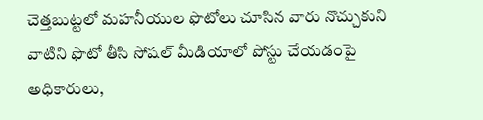చెత్తబుట్టలో మహనీయుల ఫొటోలు చూసిన వారు నొచ్చుకుని వాటిని ఫొటో తీసి సోషల్ మీడియాలో పోస్టు చేయడంపై అధికారులు,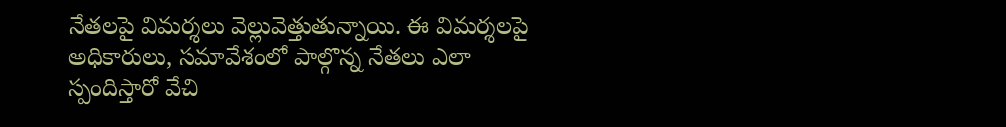నేతలపై విమర్శలు వెల్లువెత్తుతున్నాయి. ఈ విమర్శలపై అధికారులు, సమావేశంలో పాల్గొన్న నేతలు ఎలా స్పందిస్తారో వేచి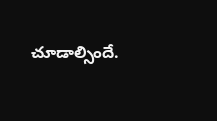చూడాల్సిందే.